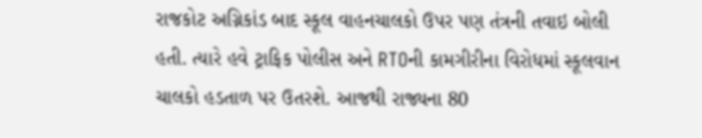રાજકોટ અગ્નિકાંડ બાદ સ્કૂલ વાહનચાલકો ઉપર પણ તંત્રની તવાઇ બોલી હતી. ત્યારે હવે ટ્રાફિક પોલીસ અને RTOની કામગીરીના વિરોધમાં સ્કૂલવાન ચાલકો હડતાળ પર ઉતરશે. આજથી રાજ્યના 80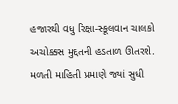હજારથી વધુ રિક્ષા-સ્કૂલવાન ચાલકો અચોક્કસ મુદ્દતની હડતાળ ઊતરશે. મળતી માહિતી પ્રમાણે જ્યાં સુધી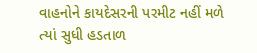વાહનોને કાયદેસરની પરમીટ નહીં મળે ત્યાં સુધી હડતાળ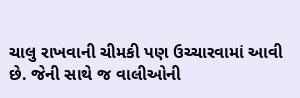ચાલુ રાખવાની ચીમકી પણ ઉચ્ચારવામાં આવી છે. જેની સાથે જ વાલીઓની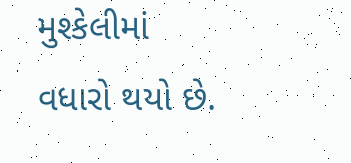મુશ્કેલીમાં વધારો થયો છે.